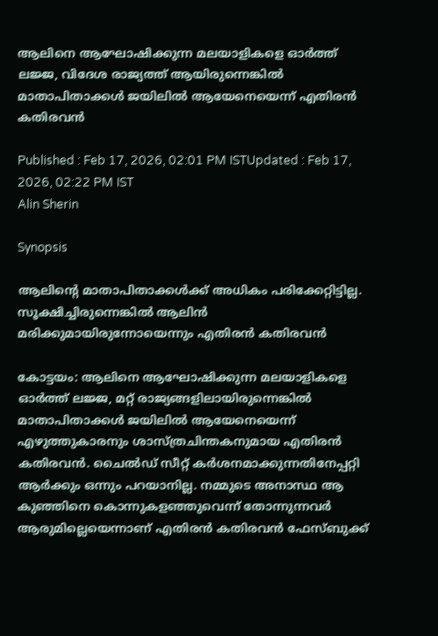ആലിനെ ആഘോഷിക്കുന്ന മലയാളികളെ ഓർത്ത് ലജ്ജ, വിദേശ രാജ്യത്ത് ആയിരുന്നെങ്കിൽ മാതാപിതാക്കൾ ജയിലിൽ ആയേനെയെന്ന് എതിരൻ കതിരവൻ

Published : Feb 17, 2026, 02:01 PM ISTUpdated : Feb 17, 2026, 02:22 PM IST
Alin Sherin

Synopsis

ആലിൻ്റെ മാതാപിതാക്കൾക്ക് അധികം പരിക്കേറ്റിട്ടില്ല. സൂക്ഷിച്ചിരുന്നെങ്കിൽ ആലിൻ മരിക്കുമായിരുന്നോയെന്നും എതിരൻ കതിരവൻ

കോട്ടയം: ആലിനെ ആഘോഷിക്കുന്ന മലയാളികളെ ഓർത്ത് ലജ്ജ, മറ്റ് രാജ്യങ്ങളിലായിരുന്നെങ്കിൽ മാതാപിതാക്കൾ ജയിലിൽ ആയേനെയെന്ന് എഴുത്തുകാരനും ശാസ്ത്രചിന്തകനുമായ എതിരൻ കതിരവൻ. ചൈൽഡ് സീറ്റ് കർശനമാക്കുന്നതിനേപ്പറ്റി ആർക്കും ഒന്നും പറയാനില്ല. നമ്മുടെ അനാസ്ഥ ആ കുഞ്ഞിനെ കൊന്നുകളഞ്ഞുവെന്ന് തോന്നുന്നവർ ആരുമില്ലെയെന്നാണ് എതിരൻ കതിരവൻ ഫേസ്ബുക്ക്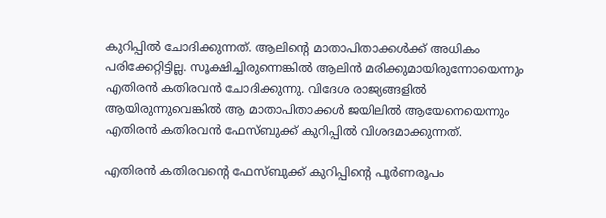കുറിപ്പിൽ ചോദിക്കുന്നത്. ആലിൻ്റെ മാതാപിതാക്കൾക്ക് അധികം പരിക്കേറ്റിട്ടില്ല. സൂക്ഷിച്ചിരുന്നെങ്കിൽ ആലിൻ മരിക്കുമായിരുന്നോയെന്നും എതിരൻ കതിരവൻ ചോദിക്കുന്നു. വിദേശ രാജ്യങ്ങളിൽ ആയിരുന്നുവെങ്കിൽ ആ മാതാപിതാക്കൾ ജയിലിൽ ആയേനെയെന്നും എതിരൻ കതിരവൻ ഫേസ്ബുക്ക് കുറിപ്പിൽ വിശദമാക്കുന്നത്.

എതിരൻ കതിരവന്റെ ഫേസ്ബുക്ക് കുറിപ്പിന്റെ പൂർണരൂപം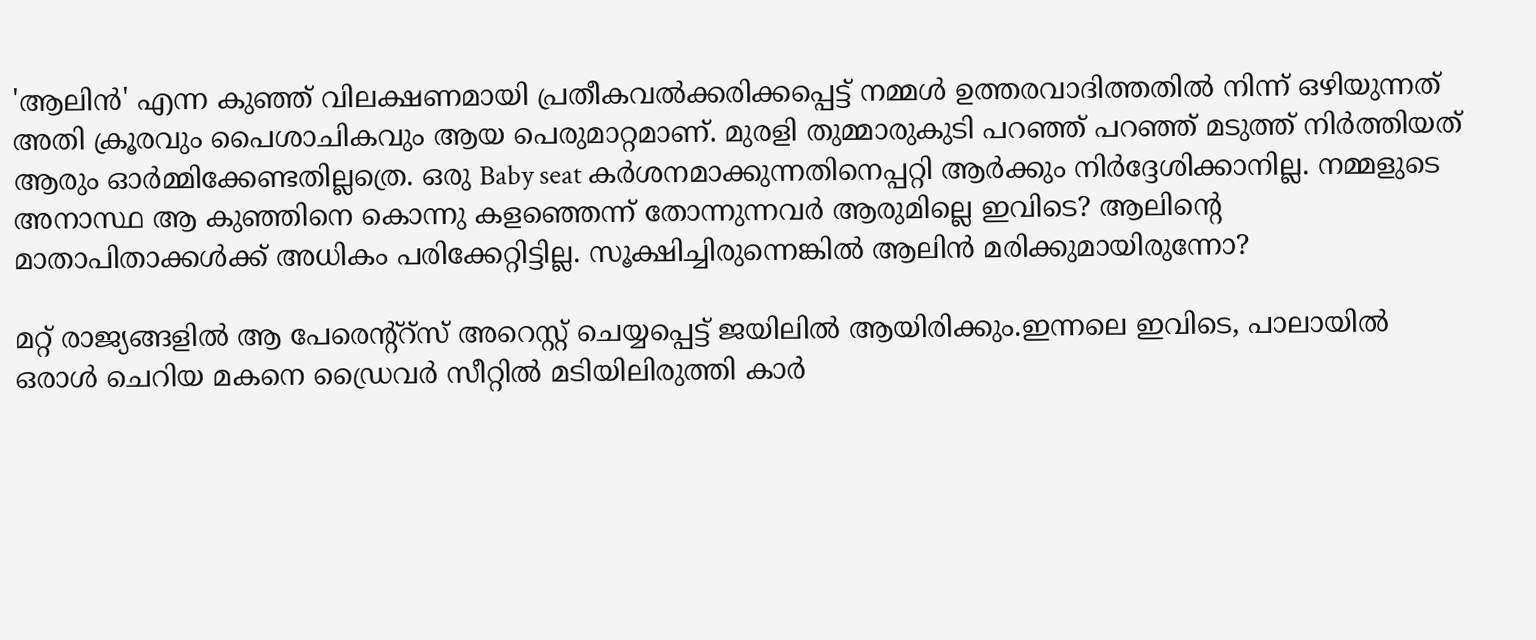'ആലിൻ' എന്ന കുഞ്ഞ് വിലക്ഷണമായി പ്രതീകവൽക്കരിക്കപ്പെട്ട് നമ്മൾ ഉത്തരവാദിത്തതിൽ നിന്ന് ഒഴിയുന്നത് അതി ക്രൂരവും പൈശാചികവും ആയ പെരുമാറ്റമാണ്. മുരളി തുമ്മാരുകുടി പറഞ്ഞ് പറഞ്ഞ് മടുത്ത് നിർത്തിയത് ആരും ഓർമ്മിക്കേണ്ടതില്ലത്രെ. ഒരു Baby seat കർശനമാക്കുന്നതിനെപ്പറ്റി ആർക്കും നിർദ്ദേശിക്കാനില്ല. നമ്മളുടെ അനാസ്ഥ ആ കുഞ്ഞിനെ കൊന്നു കളഞ്ഞെന്ന് തോന്നുന്നവർ ആരുമില്ലെ ഇവിടെ? ആലിൻ്റെ മാതാപിതാക്കൾക്ക് അധികം പരിക്കേറ്റിട്ടില്ല. സൂക്ഷിച്ചിരുന്നെങ്കിൽ ആലിൻ മരിക്കുമായിരുന്നോ?

മറ്റ് രാജ്യങ്ങളിൽ ആ പേരെൻ്റ്റ്സ് അറെസ്റ്റ് ചെയ്യപ്പെട്ട് ജയിലിൽ ആയിരിക്കും.ഇന്നലെ ഇവിടെ, പാലായിൽ ഒരാൾ ചെറിയ മകനെ ഡ്രൈവർ സീറ്റിൽ മടിയിലിരുത്തി കാർ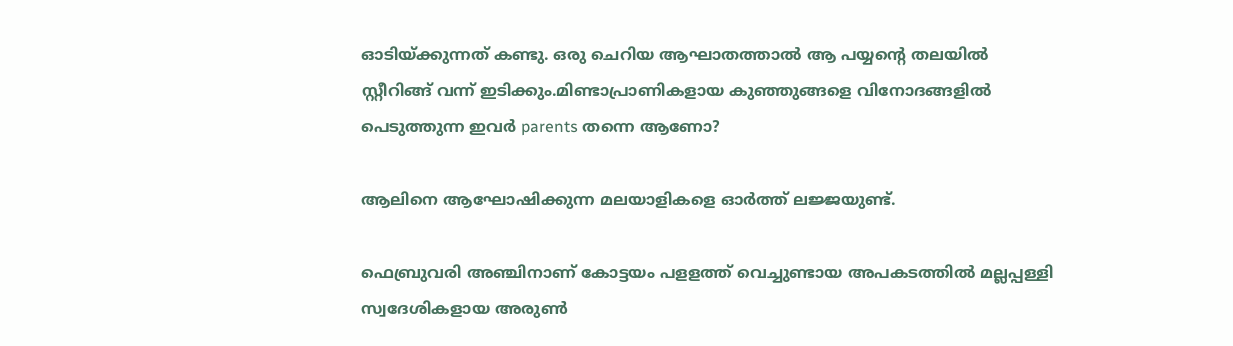ഓടിയ്ക്കുന്നത് കണ്ടു. ഒരു ചെറിയ ആഘാതത്താൽ ആ പയ്യൻ്റെ തലയിൽ സ്റ്റീറിങ്ങ് വന്ന് ഇടിക്കും.മിണ്ടാപ്രാണികളായ കുഞ്ഞുങ്ങളെ വിനോദങ്ങളിൽ പെടുത്തുന്ന ഇവർ parents തന്നെ ആണോ?

ആലിനെ ആഘോഷിക്കുന്ന മലയാളികളെ ഓർത്ത് ലജ്ജയുണ്ട്.

ഫെബ്രുവരി അഞ്ചിനാണ് കോട്ടയം പളളത്ത് വെച്ചുണ്ടായ അപകടത്തിൽ മല്ലപ്പള്ളി സ്വദേശികളായ അരുൺ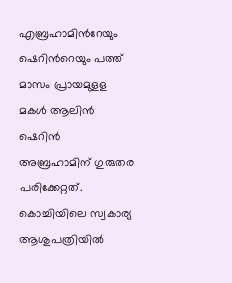എബ്രഹാമിന്‍റേയും ഷെറിന്‍റെയും പത്ത് മാസം പ്രായമുളള മകൾ ആലിൻ ഷെറിൻ അബ്രഹാമിന് ഗുരുതര പരിക്കേറ്റത്. കൊച്ചിയിലെ സ്വകാര്യ ആശുപത്രിയിൽ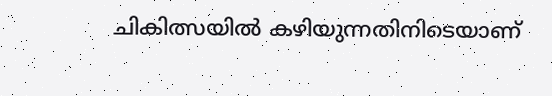ചികിത്സയിൽ കഴിയുന്നതിനിടെയാണ്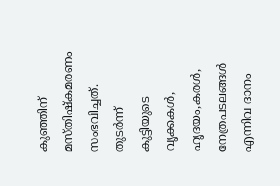കുഞ്ഞിന് മസ്തിഷ്കമരണം സംഭവിച്ചത്. തുടർന്ന് കുട്ടിയുടെ വൃക്കകൾ, ഹൃദയം,കരൾ, നേത്രപടലങ്ങൾ എന്നിവ ദാനം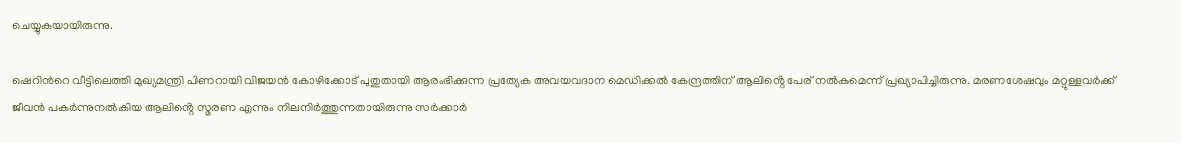ചെയ്യുകയായിരുന്നു.

ഷെറിന്‍റെ വീട്ടിലെത്തി മുഖ്യമന്ത്രി പിണറായി വിജയൻ കോഴിക്കോട് പുതുതായി ആരംഭിക്കുന്ന പ്രത്യേക അവയവദാന മെഡിക്കൽ കേന്ദ്രത്തിന് ആലിൻ്റെ പേര് നൽകുമെന്ന് പ്രഖ്യാപിച്ചിരുന്നു. മരണശേഷവും മറ്റുള്ളവർക്ക് ജീവൻ പകർന്നുനൽകിയ ആലിൻ്റെ സ്മരണ എന്നും നിലനിർത്തുന്നതായിരുന്നു സർക്കാർ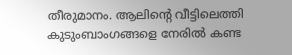തീരുമാനം. ആലിൻ്റെ വീട്ടിലെത്തി കുടുംബാംഗങ്ങളെ നേരിൽ കണ്ട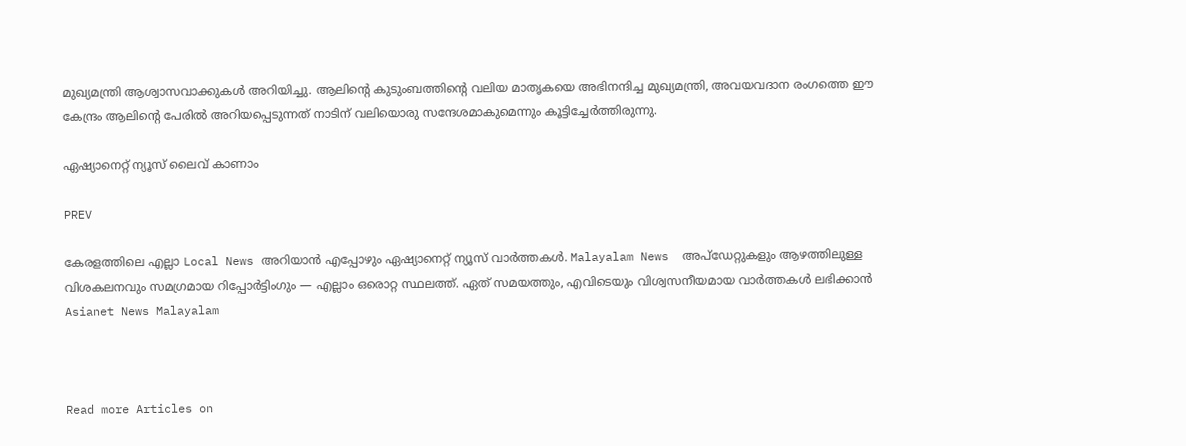മുഖ്യമന്ത്രി ആശ്വാസവാക്കുകൾ അറിയിച്ചു. ആലിൻ്റെ കുടുംബത്തിൻ്റെ വലിയ മാതൃകയെ അഭിനന്ദിച്ച മുഖ്യമന്ത്രി, അവയവദാന രംഗത്തെ ഈ കേന്ദ്രം ആലിൻ്റെ പേരിൽ അറിയപ്പെടുന്നത് നാടിന് വലിയൊരു സന്ദേശമാകുമെന്നും കൂട്ടിച്ചേർത്തിരുന്നു.

ഏഷ്യാനെറ്റ് ന്യൂസ് ലൈവ് കാണാം

PREV

കേരളത്തിലെ എല്ലാ Local News അറിയാൻ എപ്പോഴും ഏഷ്യാനെറ്റ് ന്യൂസ് വാർത്തകൾ. Malayalam News  അപ്‌ഡേറ്റുകളും ആഴത്തിലുള്ള വിശകലനവും സമഗ്രമായ റിപ്പോർട്ടിംഗും — എല്ലാം ഒരൊറ്റ സ്ഥലത്ത്. ഏത് സമയത്തും, എവിടെയും വിശ്വസനീയമായ വാർത്തകൾ ലഭിക്കാൻ Asianet News Malayalam



Read more Articles on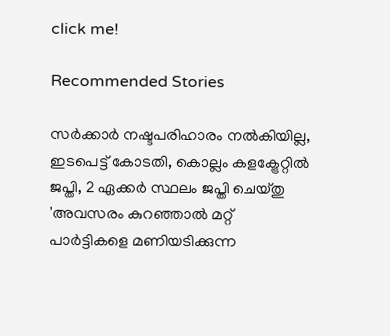click me!

Recommended Stories

സർക്കാർ നഷ്ടപരിഹാരം നൽകിയില്ല, ഇടപെട്ട് കോടതി, കൊല്ലം കളക്ട്രേറ്റിൽ ജപ്തി, 2 ഏക്കർ സ്ഥലം ജപ്തി ചെയ്തു
'അവസരം കുറഞ്ഞാൽ മറ്റ് പാര്‍ട്ടികളെ മണിയടിക്കുന്ന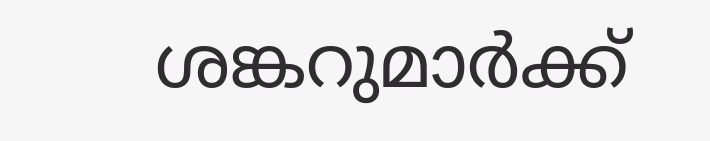ശങ്കറുമാർക്ക്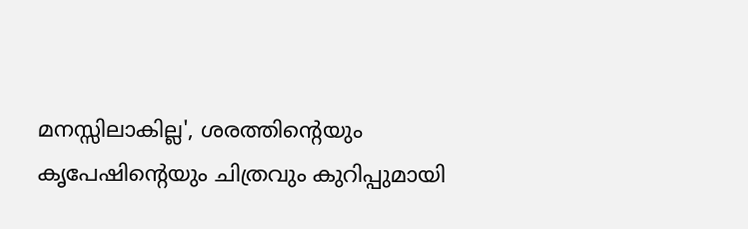മനസ്സിലാകില്ല', ശരത്തിന്റെയും കൃപേഷിന്റെയും ചിത്രവും കുറിപ്പുമായി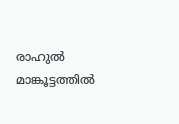രാഹുൽ മാങ്കൂട്ടത്തിൽ